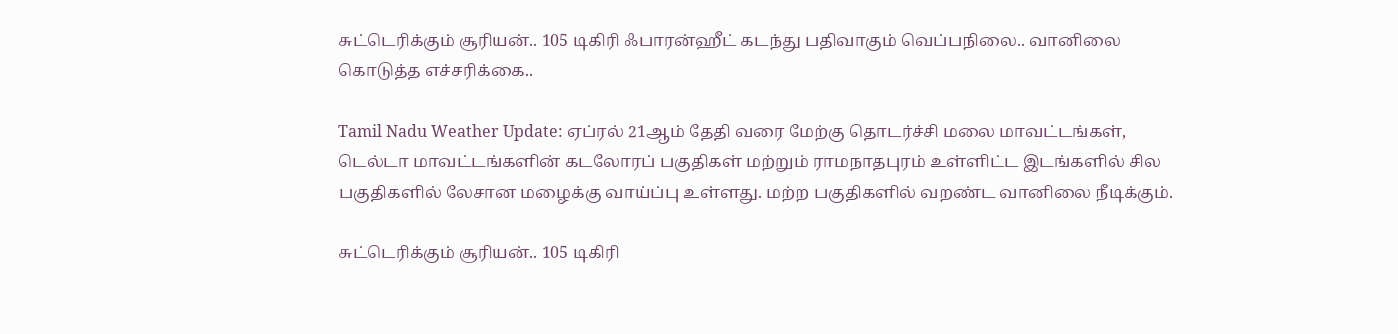சுட்டெரிக்கும் சூரியன்.. 105 டிகிரி ஃபாரன்ஹீட் கடந்து பதிவாகும் வெப்பநிலை.. வானிலை கொடுத்த எச்சரிக்கை..

Tamil Nadu Weather Update: ஏப்ரல் 21ஆம் தேதி வரை மேற்கு தொடர்ச்சி மலை மாவட்டங்கள், டெல்டா மாவட்டங்களின் கடலோரப் பகுதிகள் மற்றும் ராமநாதபுரம் உள்ளிட்ட இடங்களில் சில பகுதிகளில் லேசான மழைக்கு வாய்ப்பு உள்ளது. மற்ற பகுதிகளில் வறண்ட வானிலை நீடிக்கும்.

சுட்டெரிக்கும் சூரியன்.. 105 டிகிரி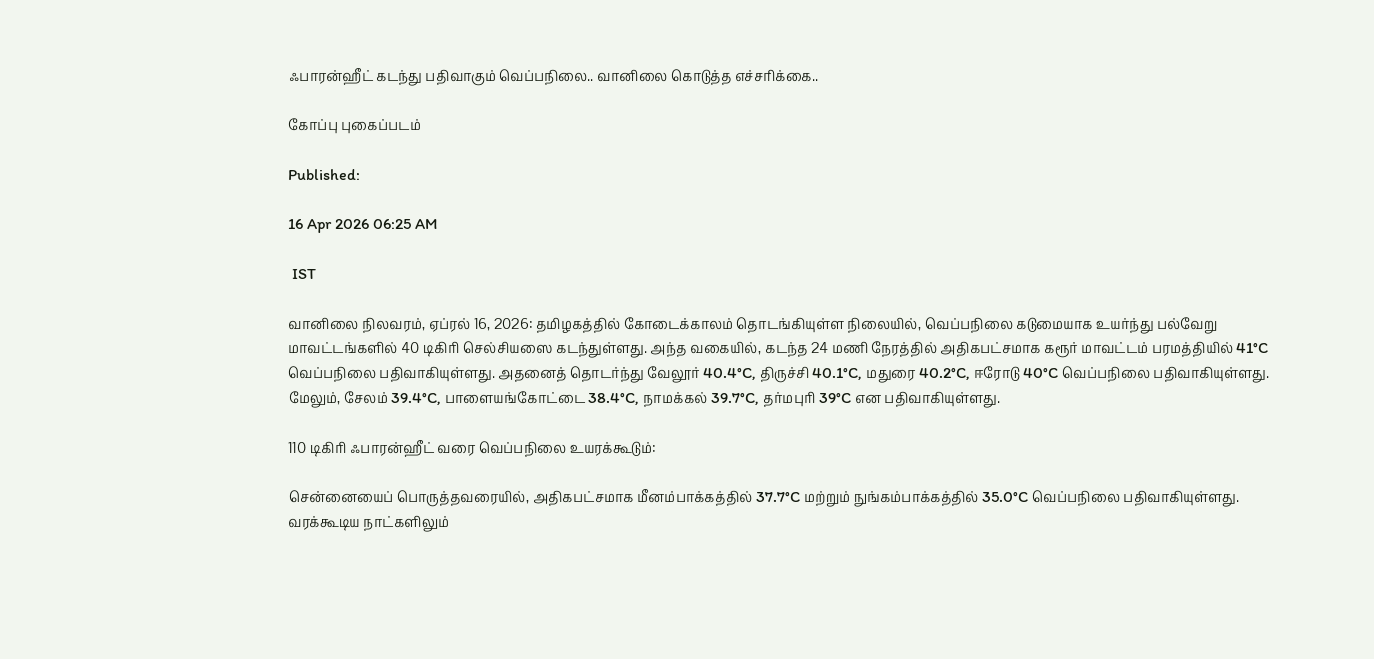ஃபாரன்ஹீட் கடந்து பதிவாகும் வெப்பநிலை.. வானிலை கொடுத்த எச்சரிக்கை..

கோப்பு புகைப்படம்

Published:

16 Apr 2026 06:25 AM

 IST

வானிலை நிலவரம், ஏப்ரல் 16, 2026: தமிழகத்தில் கோடைக்காலம் தொடங்கியுள்ள நிலையில், வெப்பநிலை கடுமையாக உயர்ந்து பல்வேறு மாவட்டங்களில் 40 டிகிரி செல்சியஸை கடந்துள்ளது. அந்த வகையில், கடந்த 24 மணி நேரத்தில் அதிகபட்சமாக கரூர் மாவட்டம் பரமத்தியில் 41°C வெப்பநிலை பதிவாகியுள்ளது. அதனைத் தொடர்ந்து வேலூர் 40.4°C, திருச்சி 40.1°C, மதுரை 40.2°C, ஈரோடு 40°C வெப்பநிலை பதிவாகியுள்ளது. மேலும், சேலம் 39.4°C, பாளையங்கோட்டை 38.4°C, நாமக்கல் 39.7°C, தர்மபுரி 39°C என பதிவாகியுள்ளது.

110 டிகிரி ஃபாரன்ஹீட் வரை வெப்பநிலை உயரக்கூடும்:

சென்னையைப் பொருத்தவரையில், அதிகபட்சமாக மீனம்பாக்கத்தில் 37.7°C மற்றும் நுங்கம்பாக்கத்தில் 35.0°C வெப்பநிலை பதிவாகியுள்ளது. வரக்கூடிய நாட்களிலும்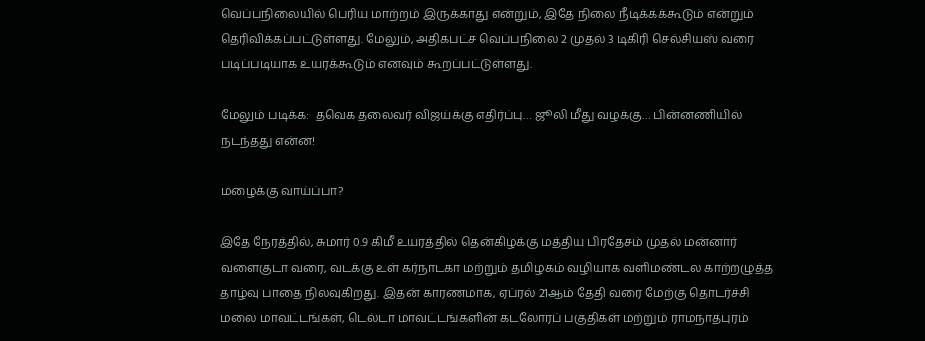வெப்பநிலையில் பெரிய மாற்றம் இருக்காது என்றும், இதே நிலை நீடிக்கக்கூடும் என்றும் தெரிவிக்கப்பட்டுள்ளது. மேலும், அதிகபட்ச வெப்பநிலை 2 முதல் 3 டிகிரி செல்சியஸ் வரை படிப்படியாக உயரக்கூடும் எனவும் கூறப்பட்டுள்ளது.

மேலும் படிக்க:  தவெக தலைவர் விஜய்க்கு எதிர்ப்பு… ஜூலி மீது வழக்கு… பின்னணியில் நடந்தது என்ன!

மழைக்கு வாய்ப்பா?

இதே நேரத்தில், சுமார் 0.9 கிமீ உயரத்தில் தென்கிழக்கு மத்திய பிரதேசம் முதல் மன்னார் வளைகுடா வரை, வடக்கு உள் கர்நாடகா மற்றும் தமிழகம் வழியாக வளிமண்டல காற்றழுத்த தாழ்வு பாதை நிலவுகிறது. இதன் காரணமாக, ஏப்ரல் 21ஆம் தேதி வரை மேற்கு தொடர்ச்சி மலை மாவட்டங்கள், டெல்டா மாவட்டங்களின் கடலோரப் பகுதிகள் மற்றும் ராமநாதபுரம்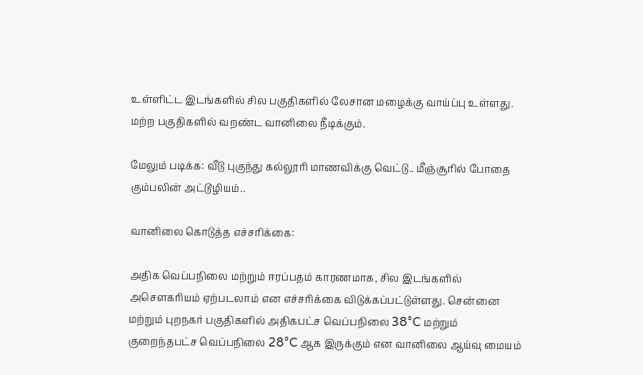உள்ளிட்ட இடங்களில் சில பகுதிகளில் லேசான மழைக்கு வாய்ப்பு உள்ளது. மற்ற பகுதிகளில் வறண்ட வானிலை நீடிக்கும்.

மேலும் படிக்க: வீடு புகுந்து கல்லூரி மாணவிக்கு வெட்டு.. மீஞ்சூரில் போதை கும்பலின் அட்டூழியம்..

வானிலை கொடுத்த எச்சரிக்கை:

அதிக வெப்பநிலை மற்றும் ஈரப்பதம் காரணமாக, சில இடங்களில் அசௌகரியம் ஏற்படலாம் என எச்சரிக்கை விடுக்கப்பட்டுள்ளது. சென்னை மற்றும் புறநகர் பகுதிகளில் அதிகபட்ச வெப்பநிலை 38°C மற்றும் குறைந்தபட்ச வெப்பநிலை 28°C ஆக இருக்கும் என வானிலை ஆய்வு மையம்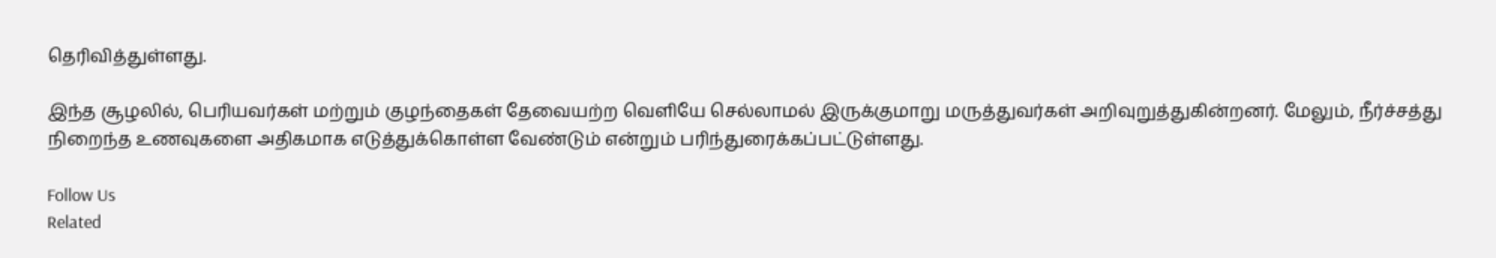தெரிவித்துள்ளது.

இந்த சூழலில், பெரியவர்கள் மற்றும் குழந்தைகள் தேவையற்ற வெளியே செல்லாமல் இருக்குமாறு மருத்துவர்கள் அறிவுறுத்துகின்றனர். மேலும், நீர்ச்சத்து நிறைந்த உணவுகளை அதிகமாக எடுத்துக்கொள்ள வேண்டும் என்றும் பரிந்துரைக்கப்பட்டுள்ளது.

Follow Us
Related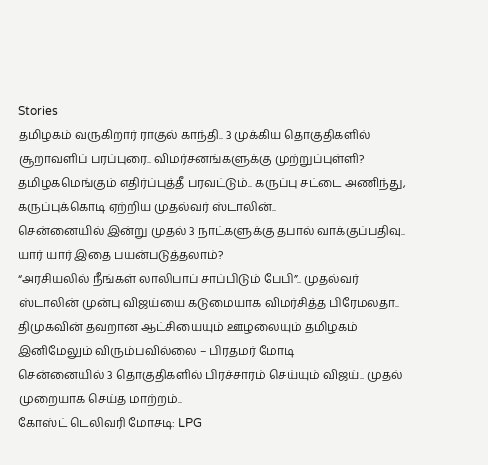Stories
தமிழகம் வருகிறார் ராகுல் காந்தி.. 3 முக்கிய தொகுதிகளில் சூறாவளிப் பரப்புரை.. விமர்சனங்களுக்கு முற்றுப்புள்ளி?
தமிழகமெங்கும் எதிர்ப்புத்தீ பரவட்டும்.. கருப்பு சட்டை அணிந்து, கருப்புக்கொடி ஏற்றிய முதல்வர் ஸ்டாலின்..
சென்னையில் இன்று முதல் 3 நாட்களுக்கு தபால் வாக்குப்பதிவு.. யார் யார் இதை பயன்படுத்தலாம்?
“அரசியலில் நீங்கள் லாலிபாப் சாப்பிடும் பேபி”.. முதல்வர் ஸ்டாலின் முன்பு விஜய்யை கடுமையாக விமர்சித்த பிரேமலதா..
திமுகவின் தவறான ஆட்சியையும் ஊழலையும் தமிழகம் இனிமேலும் விரும்பவில்லை – பிரதமர் மோடி
சென்னையில் 3 தொகுதிகளில் பிரச்சாரம் செய்யும் விஜய்.. முதல் முறையாக செய்த மாற்றம்..
கோஸ்ட் டெலிவரி மோசடி: LPG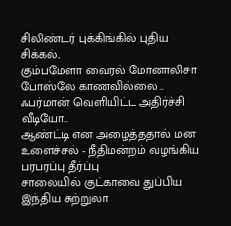சிலிண்டர் புக்கிங்கில் புதிய சிக்கல்..
கும்பமேளா வைரல் மோனாலிசா போஸ்லே காணவில்லை .. ஃபர்மான் வெளியிட்ட அதிர்ச்சி வீடியோ..
ஆண்ட்டி என அழைத்ததால் மன உளைச்சல் - நீதிமன்றம் வழங்கிய பரபரப்பு தீர்ப்பு
சாலையில் குட்காவை துப்பிய இந்திய சுற்றுலா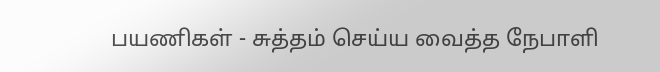பயணிகள் - சுத்தம் செய்ய வைத்த நேபாளி